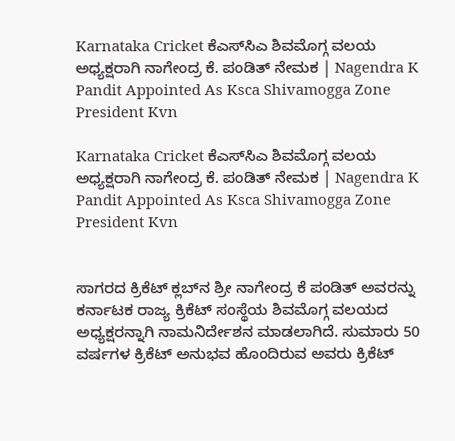Karnataka Cricket ಕೆಎಸ್‌ಸಿಎ ಶಿವಮೊಗ್ಗ ವಲಯ ಅಧ್ಯಕ್ಷರಾಗಿ ನಾಗೇಂದ್ರ ಕೆ. ಪಂಡಿತ್ ನೇಮಕ | Nagendra K Pandit Appointed As Ksca Shivamogga Zone President Kvn

Karnataka Cricket ಕೆಎಸ್‌ಸಿಎ ಶಿವಮೊಗ್ಗ ವಲಯ ಅಧ್ಯಕ್ಷರಾಗಿ ನಾಗೇಂದ್ರ ಕೆ. ಪಂಡಿತ್ ನೇಮಕ | Nagendra K Pandit Appointed As Ksca Shivamogga Zone President Kvn


ಸಾಗರದ ಕ್ರಿಕೆಟ್‌ ಕ್ಲಬ್‌ನ ಶ್ರೀ ನಾಗೇಂದ್ರ ಕೆ ಪಂಡಿತ್ ಅವರನ್ನು ಕರ್ನಾಟಕ ರಾಜ್ಯ ಕ್ರಿಕೆಟ್ ಸಂಸ್ಥೆಯ ಶಿವಮೊಗ್ಗ ವಲಯದ ಅಧ್ಯಕ್ಷರನ್ನಾಗಿ ನಾಮನಿರ್ದೇಶನ ಮಾಡಲಾಗಿದೆ. ಸುಮಾರು 50 ವರ್ಷಗಳ ಕ್ರಿಕೆಟ್ ಅನುಭವ ಹೊಂದಿರುವ ಅವರು ಕ್ರಿಕೆಟ್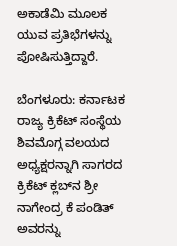ಅಕಾಡೆಮಿ ಮೂಲಕ ಯುವ ಪ್ರತಿಭೆಗಳನ್ನು ಪೋಷಿಸುತ್ತಿದ್ದಾರೆ.

ಬೆಂಗಳೂರು: ಕರ್ನಾಟಕ ರಾಜ್ಯ ಕ್ರಿಕೆಟ್ ಸಂಸ್ಥೆಯ ಶಿವಮೊಗ್ಗ ವಲಯದ ಅಧ್ಯಕ್ಷರನ್ನಾಗಿ ಸಾಗರದ ಕ್ರಿಕೆಟ್‌ ಕ್ಲಬ್‌ನ ಶ್ರೀ ನಾಗೇಂದ್ರ ಕೆ ಪಂಡಿತ್ ಅವರನ್ನು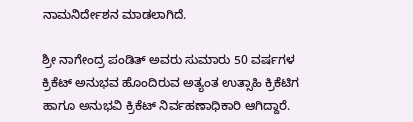ನಾಮನಿರ್ದೇಶನ ಮಾಡಲಾಗಿದೆ.

ಶ್ರೀ ನಾಗೇಂದ್ರ ಪಂಡಿತ್ ಅವರು ಸುಮಾರು 50 ವರ್ಷಗಳ ಕ್ರಿಕೆಟ್ ಅನುಭವ ಹೊಂದಿರುವ ಅತ್ಯಂತ ಉತ್ಸಾಹಿ ಕ್ರಿಕೆಟಿಗ ಹಾಗೂ ಅನುಭವಿ ಕ್ರಿಕೆಟ್ ನಿರ್ವಹಣಾಧಿಕಾರಿ ಆಗಿದ್ದಾರೆ.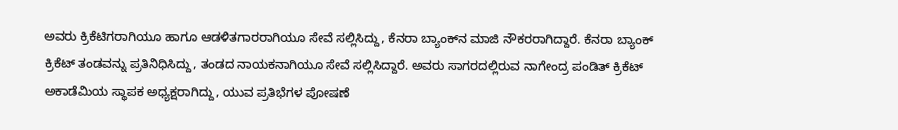ಅವರು ಕ್ರಿಕೆಟಿಗರಾಗಿಯೂ ಹಾಗೂ ಆಡಳಿತಗಾರರಾಗಿಯೂ ಸೇವೆ ಸಲ್ಲಿಸಿದ್ದು, ಕೆನರಾ ಬ್ಯಾಂಕ್‌ನ ಮಾಜಿ ನೌಕರರಾಗಿದ್ದಾರೆ. ಕೆನರಾ ಬ್ಯಾಂಕ್ ಕ್ರಿಕೆಟ್ ತಂಡವನ್ನು ಪ್ರತಿನಿಧಿಸಿದ್ದು, ತಂಡದ ನಾಯಕನಾಗಿಯೂ ಸೇವೆ ಸಲ್ಲಿಸಿದ್ದಾರೆ. ಅವರು ಸಾಗರದಲ್ಲಿರುವ ನಾಗೇಂದ್ರ ಪಂಡಿತ್ ಕ್ರಿಕೆಟ್ ಅಕಾಡೆಮಿಯ ಸ್ಥಾಪಕ ಅಧ್ಯಕ್ಷರಾಗಿದ್ದು, ಯುವ ಪ್ರತಿಭೆಗಳ ಪೋಷಣೆ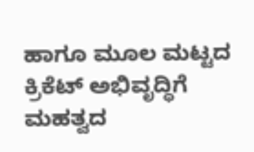ಹಾಗೂ ಮೂಲ ಮಟ್ಟದ ಕ್ರಿಕೆಟ್ ಅಭಿವೃದ್ಧಿಗೆ ಮಹತ್ವದ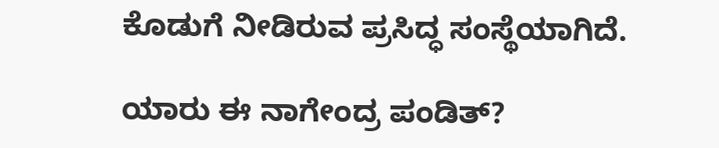ಕೊಡುಗೆ ನೀಡಿರುವ ಪ್ರಸಿದ್ಧ ಸಂಸ್ಥೆಯಾಗಿದೆ.

ಯಾರು ಈ ನಾಗೇಂದ್ರ ಪಂಡಿತ್?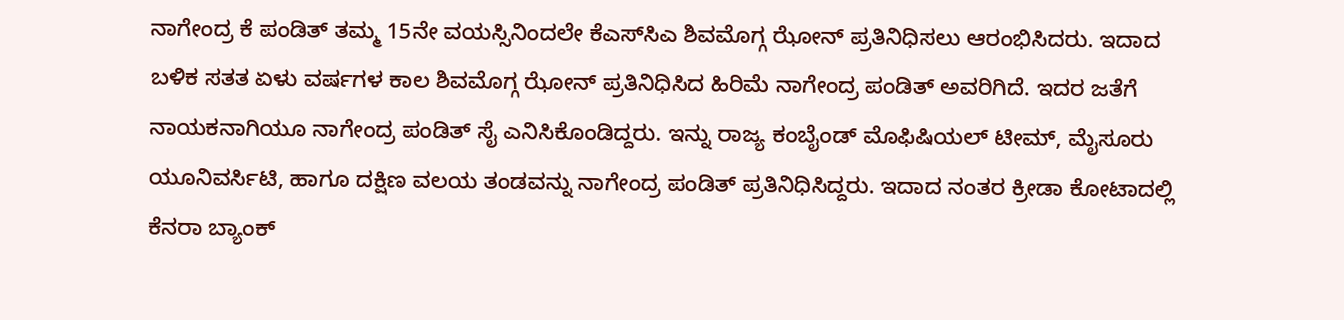ನಾಗೇಂದ್ರ ಕೆ ಪಂಡಿತ್ ತಮ್ಮ 15ನೇ ವಯಸ್ಸಿನಿಂದಲೇ ಕೆಎಸ್‌ಸಿಎ ಶಿವಮೊಗ್ಗ ಝೋನ್ ಪ್ರತಿನಿಧಿಸಲು ಆರಂಭಿಸಿದರು. ಇದಾದ ಬಳಿಕ ಸತತ ಏಳು ವರ್ಷಗಳ ಕಾಲ ಶಿವಮೊಗ್ಗ ಝೋನ್ ಪ್ರತಿನಿಧಿಸಿದ ಹಿರಿಮೆ ನಾಗೇಂದ್ರ ಪಂಡಿತ್‌ ಅವರಿಗಿದೆ. ಇದರ ಜತೆಗೆ ನಾಯಕನಾಗಿಯೂ ನಾಗೇಂದ್ರ ಪಂಡಿತ್ ಸೈ ಎನಿಸಿಕೊಂಡಿದ್ದರು. ಇನ್ನು ರಾಜ್ಯ ಕಂಬೈಂಡ್ ಮೊಫಿಷಿಯಲ್ ಟೀಮ್, ಮೈಸೂರು ಯೂನಿವರ್ಸಿಟಿ, ಹಾಗೂ ದಕ್ಷಿಣ ವಲಯ ತಂಡವನ್ನು ನಾಗೇಂದ್ರ ಪಂಡಿತ್ ಪ್ರತಿನಿಧಿಸಿದ್ದರು. ಇದಾದ ನಂತರ ಕ್ರೀಡಾ ಕೋಟಾದಲ್ಲಿ ಕೆನರಾ ಬ್ಯಾಂಕ್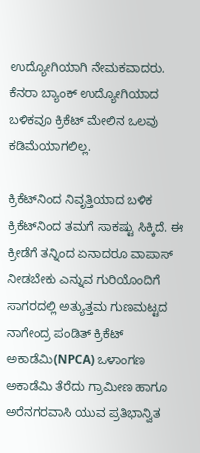ಉದ್ಯೋಗಿಯಾಗಿ ನೇಮಕವಾದರು. ಕೆನರಾ ಬ್ಯಾಂಕ್ ಉದ್ಯೋಗಿಯಾದ ಬಳಿಕವೂ ಕ್ರಿಕೆಟ್ ಮೇಲಿನ ಒಲವು ಕಡಿಮೆಯಾಗಲಿಲ್ಲ.

ಕ್ರಿಕೆಟ್‌ನಿಂದ ನಿವೃತ್ತಿಯಾದ ಬಳಿಕ ಕ್ರಿಕೆಟ್‌ನಿಂದ ತಮಗೆ ಸಾಕಷ್ಟು ಸಿಕ್ಕಿದೆ. ಈ ಕ್ರೀಡೆಗೆ ತನ್ನಿಂದ ಏನಾದರೂ ವಾಪಾಸ್ ನೀಡಬೇಕು ಎನ್ನುವ ಗುರಿಯೊಂದಿಗೆ ಸಾಗರದಲ್ಲಿ ಅತ್ಯುತ್ತಮ ಗುಣಮಟ್ಟದ ನಾಗೇಂದ್ರ ಪಂಡಿತ್ ಕ್ರಿಕೆಟ್ ಅಕಾಡೆಮಿ(NPCA) ಒಳಾಂಗಣ ಅಕಾಡೆಮಿ ತೆರೆದು ಗ್ರಾಮೀಣ ಹಾಗೂ ಅರೆನಗರವಾಸಿ ಯುವ ಪ್ರತಿಭಾನ್ವಿತ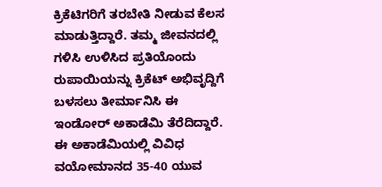ಕ್ರಿಕೆಟಿಗರಿಗೆ ತರಬೇತಿ ನೀಡುವ ಕೆಲಸ ಮಾಡುತ್ತಿದ್ದಾರೆ. ತಮ್ಮ ಜೀವನದಲ್ಲಿ ಗಳಿಸಿ ಉಳಿಸಿದ ಪ್ರತಿಯೊಂದು ರುಪಾಯಿಯನ್ನು ಕ್ರಿಕೆಟ್‌ ಅಭಿವೃದ್ದಿಗೆ ಬಳಸಲು ತೀರ್ಮಾನಿಸಿ ಈ ಇಂಡೋರ್ ಅಕಾಡೆಮಿ ತೆರೆದಿದ್ದಾರೆ. ಈ ಅಕಾಡೆಮಿಯಲ್ಲಿ ವಿವಿಧ ವಯೋಮಾನದ 35-40 ಯುವ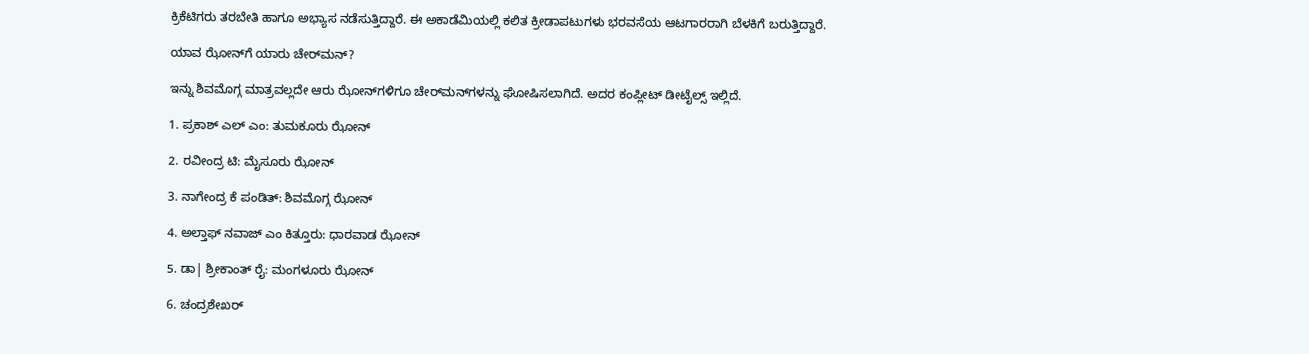ಕ್ರಿಕೆಟಿಗರು ತರಬೇತಿ ಹಾಗೂ ಅಭ್ಯಾಸ ನಡೆಸುತ್ತಿದ್ದಾರೆ. ಈ ಅಕಾಡೆಮಿಯಲ್ಲಿ ಕಲಿತ ಕ್ರೀಡಾಪಟುಗಳು ಭರವಸೆಯ ಆಟಗಾರರಾಗಿ ಬೆಳಕಿಗೆ ಬರುತ್ತಿದ್ದಾರೆ.

ಯಾವ ಝೋನ್‌ಗೆ ಯಾರು ಚೇರ್‌ಮನ್?

ಇನ್ನು ಶಿವಮೊಗ್ಗ ಮಾತ್ರವಲ್ಲದೇ ಆರು ಝೋನ್‌ಗಳಿಗೂ ಚೇರ್‌ಮನ್‌ಗಳನ್ನು ಘೋಷಿಸಲಾಗಿದೆ. ಅದರ ಕಂಪ್ಲೀಟ್ ಡೀಟೈಲ್ಸ್ ಇಲ್ಲಿದೆ.

1. ಪ್ರಕಾಶ್ ಎಲ್‌ ಎಂ: ತುಮಕೂರು ಝೋನ್

2. ರವೀಂದ್ರ ಟಿ: ಮೈಸೂರು ಝೋನ್

3. ನಾಗೇಂದ್ರ ಕೆ ಪಂಡಿತ್: ಶಿವಮೊಗ್ಗ ಝೋನ್

4. ಅಲ್ತಾಫ್ ನವಾಜ್ ಎಂ ಕಿತ್ತೂರು: ಧಾರವಾಡ ಝೋನ್

5. ಡಾ| ಶ್ರೀಕಾಂತ್ ರೈ: ಮಂಗಳೂರು ಝೋನ್

6. ಚಂದ್ರಶೇಖರ್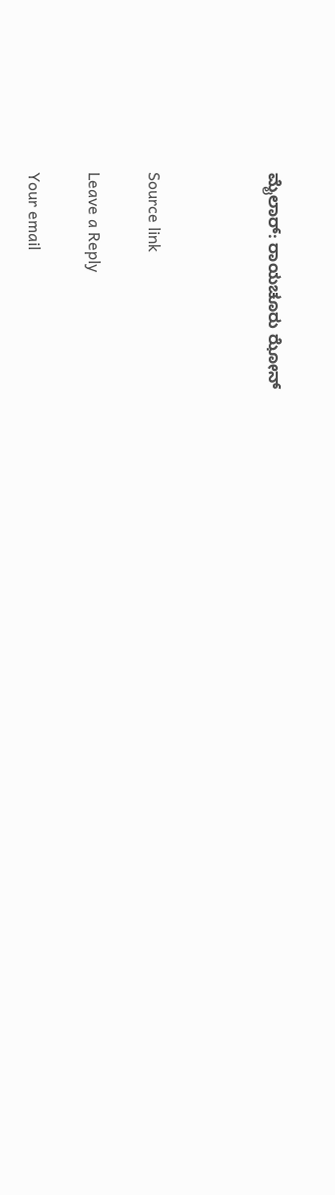ಮೈಲಾರ್: ರಾಯಚೂರು ಝೋನ್



Source link

Leave a Reply

Your email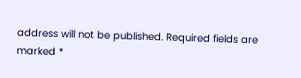address will not be published. Required fields are marked *